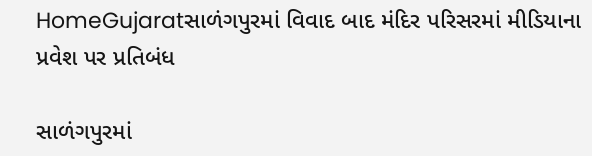HomeGujaratસાળંગપુરમાં વિવાદ બાદ મંદિર પરિસરમાં મીડિયાના પ્રવેશ પર પ્રતિબંધ

સાળંગપુરમાં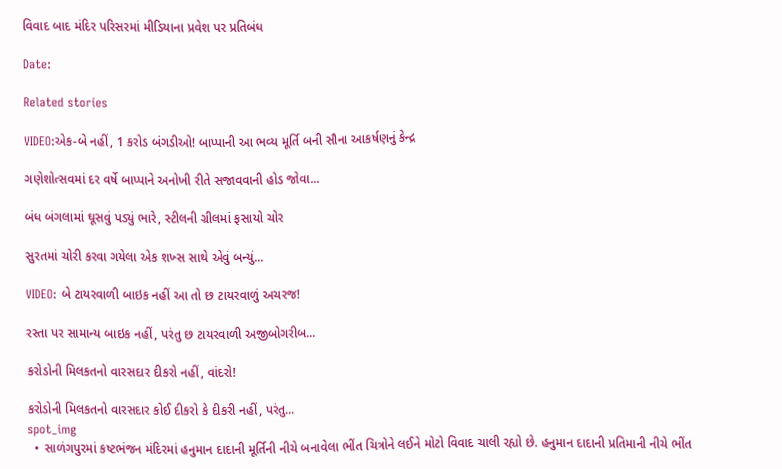વિવાદ બાદ મંદિર પરિસરમાં મીડિયાના પ્રવેશ પર પ્રતિબંધ

Date:

Related stories

VIDEO:એક-બે નહીં, 1 કરોડ બંગડીઓ! બાપ્પાની આ ભવ્ય મૂર્તિ બની સૌના આકર્ષણનું કેન્દ્ર

ગણેશોત્સવમાં દર વર્ષે બાપ્પાને અનોખી રીતે સજાવવાની હોડ જોવા...

બંધ બંગલામાં ઘૂસવું પડ્યું ભારે, સ્ટીલની ગ્રીલમાં ફસાયો ચોર

સુરતમાં ચોરી કરવા ગયેલા એક શખ્સ સાથે એવું બન્યું...

VIDEO: બે ટાયરવાળી બાઇક નહીં આ તો છ ટાયરવાળું અચરજ!

રસ્તા પર સામાન્ય બાઇક નહીં, પરંતુ છ ટાયરવાળી અજીબોગરીબ...

કરોડોની મિલકતનો વારસદાર દીકરો નહીં, વાંદરો!

કરોડોની મિલકતનો વારસદાર કોઈ દીકરો કે દીકરી નહીં, પરંતુ...
spot_img
  • સાળંગપુરમાં કષ્ટભંજન મંદિરમાં હનુમાન દાદાની મૂર્તિની નીચે બનાવેલા ભીંત ચિત્રોને લઈને મોટો વિવાદ ચાલી રહ્યો છે. હનુમાન દાદાની પ્રતિમાની નીચે ભીંત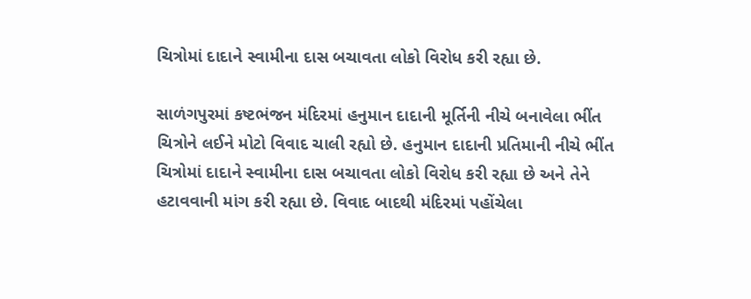ચિત્રોમાં દાદાને સ્વામીના દાસ બચાવતા લોકો વિરોધ કરી રહ્યા છે.

સાળંગપુરમાં કષ્ટભંજન મંદિરમાં હનુમાન દાદાની મૂર્તિની નીચે બનાવેલા ભીંત ચિત્રોને લઈને મોટો વિવાદ ચાલી રહ્યો છે. હનુમાન દાદાની પ્રતિમાની નીચે ભીંત ચિત્રોમાં દાદાને સ્વામીના દાસ બચાવતા લોકો વિરોધ કરી રહ્યા છે અને તેને હટાવવાની માંગ કરી રહ્યા છે. વિવાદ બાદથી મંદિરમાં પહોંચેલા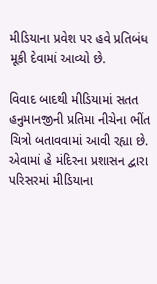મીડિયાના પ્રવેશ પર હવે પ્રતિબંધ મૂકી દેવામાં આવ્યો છે.

વિવાદ બાદથી મીડિયામાં સતત હનુમાનજીની પ્રતિમા નીચેના ભીંત ચિત્રો બતાવવામાં આવી રહ્યા છે. એવામાં હે મંદિરના પ્રશાસન દ્વારા પરિસરમાં મીડિયાના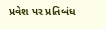પ્રવેશ પર પ્રતિબંધ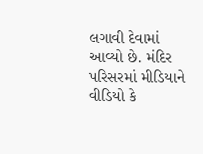લગાવી દેવામાં આવ્યો છે. મંદિર પરિસરમાં મીડિયાને વીડિયો કે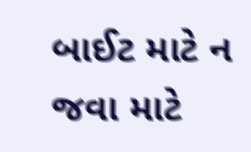બાઈટ માટે ન જવા માટે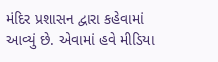મંદિર પ્રશાસન દ્વારા કહેવામાં આવ્યું છે. એવામાં હવે મીડિયા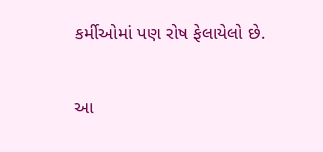કર્મીઓમાં પણ રોષ ફેલાયેલો છે.

આ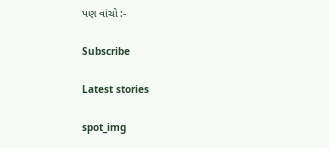પણ વાંચો :-

Subscribe

Latest stories

spot_img